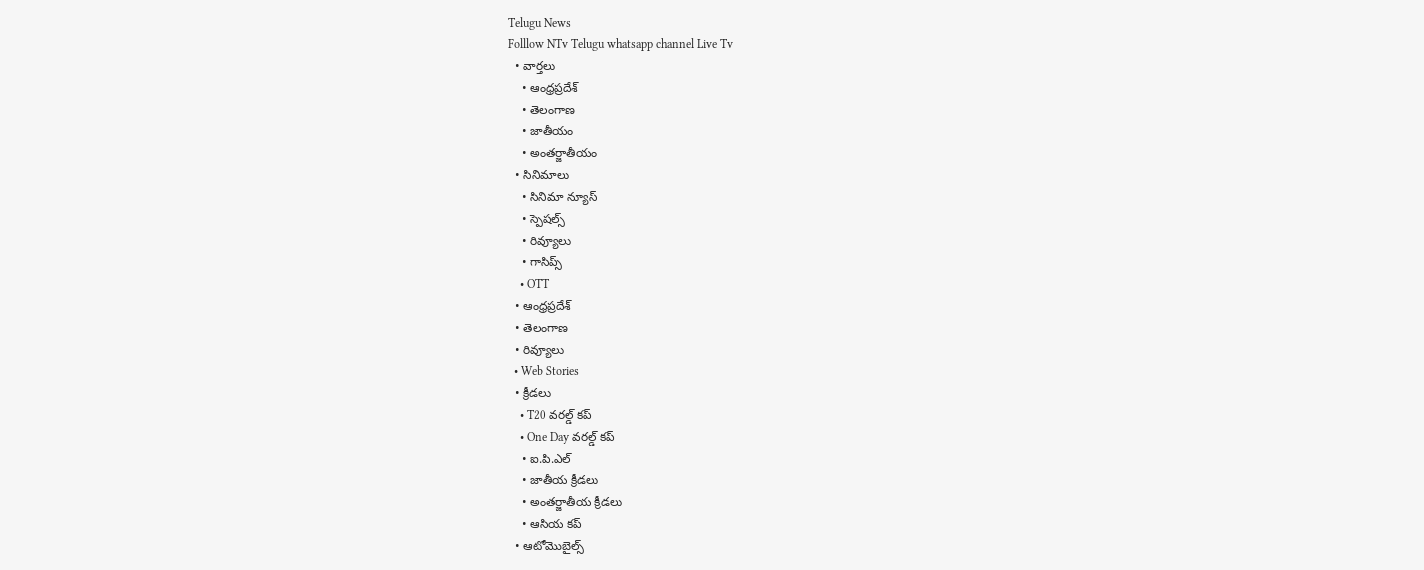Telugu News
Folllow NTv Telugu whatsapp channel Live Tv
  • వార్తలు
    • ఆంధ్రప్రదేశ్
    • తెలంగాణ
    • జాతీయం
    • అంతర్జాతీయం
  • సినిమాలు
    • సినిమా న్యూస్
    • స్పెషల్స్
    • రివ్యూలు
    • గాసిప్స్
    • OTT
  • ఆంధ్రప్రదేశ్
  • తెలంగాణ
  • రివ్యూలు
  • Web Stories
  • క్రీడలు
    • T20 వరల్డ్ కప్
    • One Day వరల్డ్ కప్
    • ఐ.పి.ఎల్
    • జాతీయ క్రీడలు
    • అంతర్జాతీయ క్రీడలు
    • ఆసియ కప్
  • ఆటోమొబైల్స్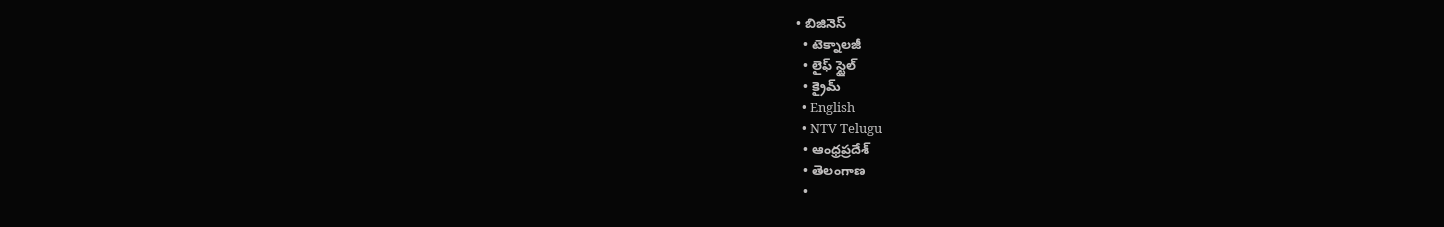• బిజినెస్‌
  • టెక్నాలజీ
  • లైఫ్ స్టైల్
  • క్రైమ్
  • English
  • NTV Telugu
  • ఆంధ్రప్రదేశ్
  • తెలంగాణ
  •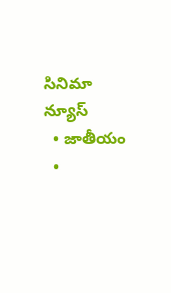సినిమా న్యూస్
  • జాతీయం
  •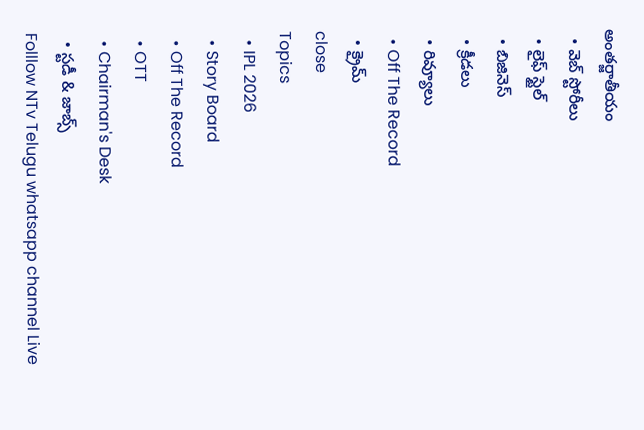అంతర్జాతీయం
  • వెబ్ స్టోరీలు
  • లైఫ్ స్టైల్
  • బిజినెస్‌
  • క్రీడలు
  • రివ్యూలు
  • Off The Record
  • క్రైమ్
close
Topics
  • IPL 2026
  • Story Board
  • Off The Record
  • OTT
  • Chairman's Desk
  • స్టడీ & జాబ్స్
Folllow NTv Telugu whatsapp channel Live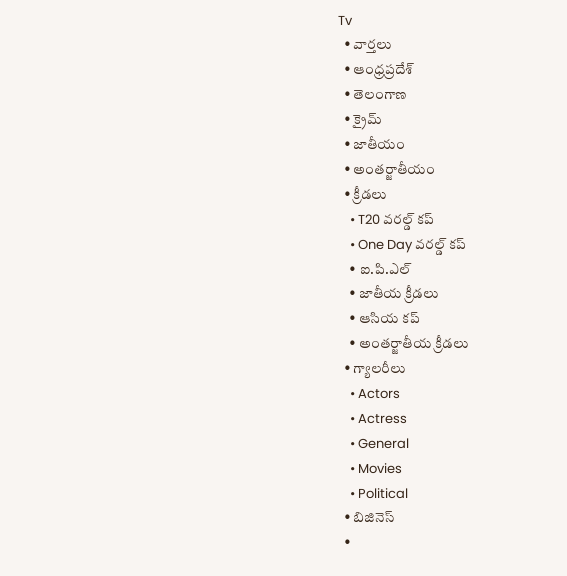Tv
  • వార్తలు
  • ఆంధ్రప్రదేశ్
  • తెలంగాణ
  • క్రైమ్
  • జాతీయం
  • అంతర్జాతీయం
  • క్రీడలు
    • T20 వరల్డ్ కప్
    • One Day వరల్డ్ కప్
    • ఐ.పి.ఎల్
    • జాతీయ క్రీడలు
    • ఆసియ కప్
    • అంతర్జాతీయ క్రీడలు
  • గ్యాలరీలు
    • Actors
    • Actress
    • General
    • Movies
    • Political
  • బిజినెస్‌
  •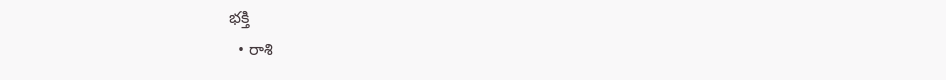భక్తి
  • రాశి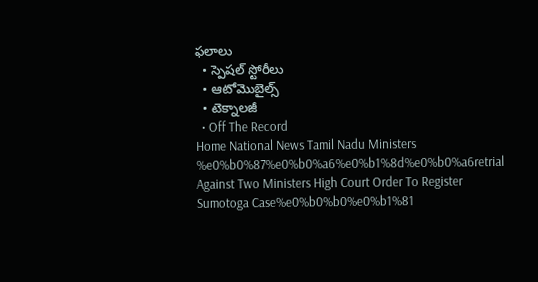ఫలాలు
  • స్పెషల్‌ స్టోరీలు
  • ఆటోమొబైల్స్
  • టెక్నాలజీ
  • Off The Record
Home National News Tamil Nadu Ministers %e0%b0%87%e0%b0%a6%e0%b1%8d%e0%b0%a6retrial Against Two Ministers High Court Order To Register Sumotoga Case%e0%b0%b0%e0%b1%81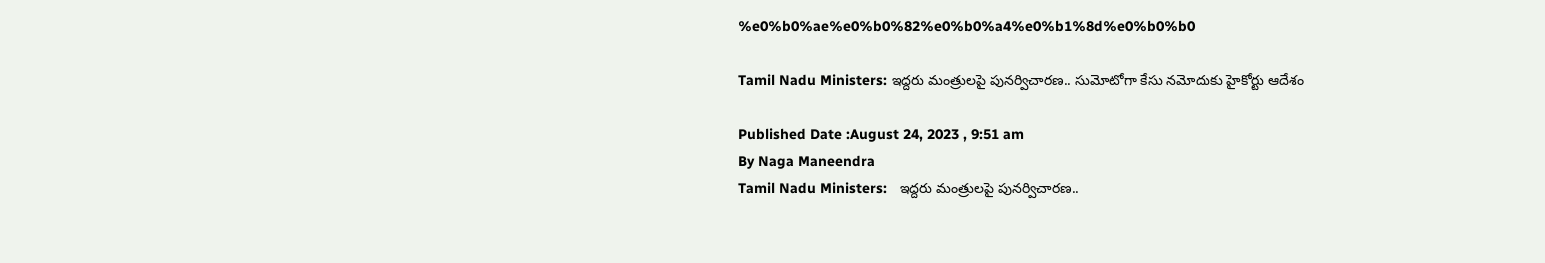%e0%b0%ae%e0%b0%82%e0%b0%a4%e0%b1%8d%e0%b0%b0

Tamil Nadu Ministers: ఇద్దరు మంత్రులపై పునర్విచారణ.. సుమోటోగా కేసు నమోదుకు హైకోర్టు ఆదేశం

Published Date :August 24, 2023 , 9:51 am
By Naga Maneendra
Tamil Nadu Ministers:   ఇద్దరు మంత్రులపై పునర్విచారణ..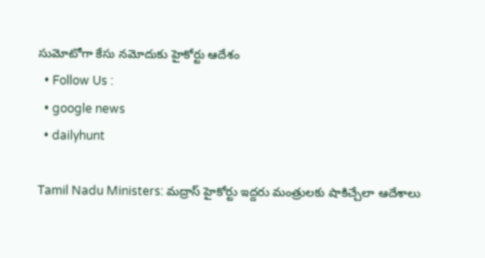సుమోటోగా కేసు నమోదుకు హైకోర్టు ఆదేశం
  • Follow Us :
  • google news
  • dailyhunt

Tamil Nadu Ministers: మద్రాస్‌ హైకోర్టు ఇద్దరు మంత్రులకు షాకిచ్చేలా ఆదేశాలు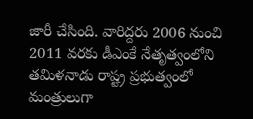జారీ చేసింది. వారిద్దరు 2006 నుంచి 2011 వరకు డీఎంకే నేతృత్వంలోని తమిళనాడు రాష్ట్ర ప్రభుత్వంలో మంత్రులుగా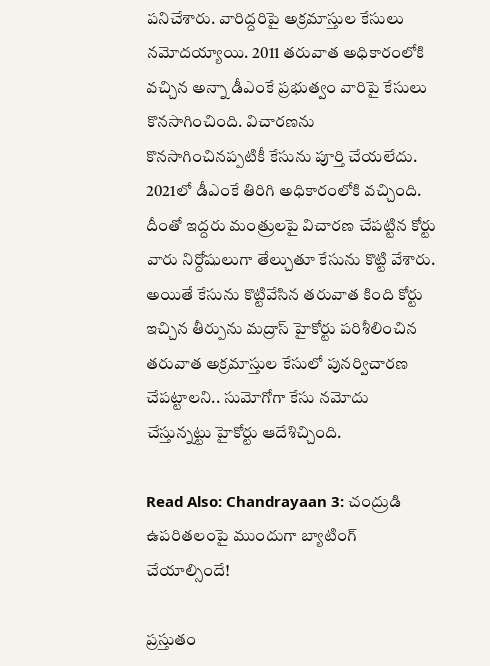పనిచేశారు. వారిద్దరిపై అక్రమాస్తుల కేసులు నమోదయ్యాయి. 2011 తరువాత అధికారంలోకి వచ్చిన అన్నా డీఎంకే ప్రభుత్వం వారిపై కేసులు కొనసాగించింది. విచారణను కొనసాగించినప్పటికీ కేసును పూర్తి చేయలేదు. 2021లో డీఎంకే తిరిగి అధికారంలోకి వచ్చింది. దీంతో ఇద్దరు మంత్రులపై విచారణ చేపట్టిన కోర్టు వారు నిర్దోషులుగా తేల్చుతూ కేసును కొట్టి వేశారు. అయితే కేసును కొట్టివేసిన తరువాత కింది కోర్టు ఇచ్చిన తీర్పును మద్రాస్‌ హైకోర్టు పరిశీలించిన తరువాత అక్రమాస్తుల కేసులో పునర్విచారణ చేపట్టాలని.. సుమోగోగా కేసు నమోదు చేస్తున్నట్టు హైకోర్టు ఆదేశిచ్చింది.

Read Also: Chandrayaan 3: చంద్రుడి ఉపరితలంపై ముందుగా బ్యాటింగ్ చేయాల్సిందే!

ప్రస్తుతం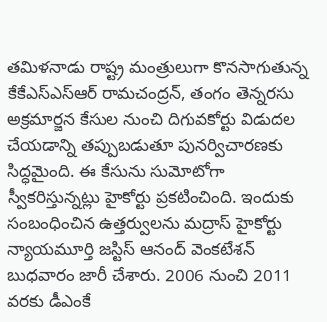తమిళనాడు రాష్ట్ర మంత్రులుగా కొనసాగుతున్న కేకేఎస్‌ఎస్‌ఆర్‌ రామచంద్రన్‌, తంగం తెన్నరసు అక్రమార్జన కేసుల నుంచి దిగువకోర్టు విడుదల చేయడాన్ని తప్పుబడుతూ పునర్విచారణకు సిద్ధమైంది. ఈ కేసును సుమోటోగా స్వీకరిస్తున్నట్లు హైకోర్టు ప్రకటించింది. ఇందుకు సంబంధించిన ఉత్తర్వులను మద్రాస్‌ హైకోర్టు న్యాయమూర్తి జస్టిస్‌ ఆనంద్‌ వెంకటేశన్‌ బుధవారం జారీ చేశారు. 2006 నుంచి 2011 వరకు డీఎంకే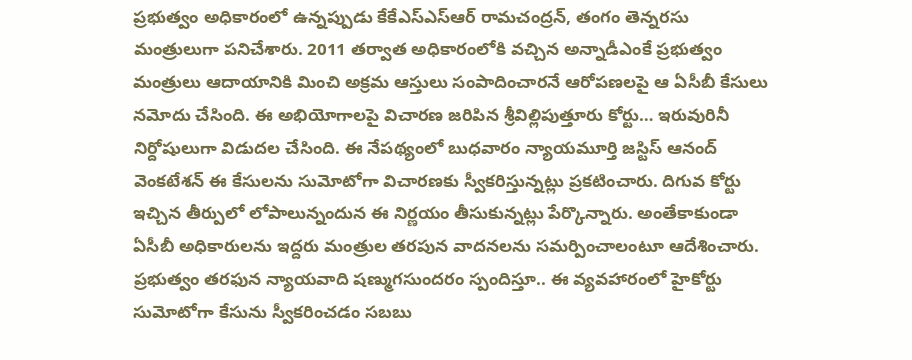ప్రభుత్వం అధికారంలో ఉన్నప్పుడు కేకేఎస్‌ఎస్‌ఆర్‌ రామచంద్రన్‌, తంగం తెన్నరసు మంత్రులుగా పనిచేశారు. 2011 తర్వాత అధికారంలోకి వచ్చిన అన్నాడీఎంకే ప్రభుత్వం మంత్రులు ఆదాయానికి మించి అక్రమ ఆస్తులు సంపాదించారనే ఆరోపణలపై ఆ ఏసీబీ కేసులు నమోదు చేసింది. ఈ అభియోగాలపై విచారణ జరిపిన శ్రీవిల్లిపుత్తూరు కోర్టు… ఇరువురినీ నిర్దోషులుగా విడుదల చేసింది. ఈ నేపథ్యంలో బుధవారం న్యాయమూర్తి జస్టిస్‌ ఆనంద్‌ వెంకటేశన్‌ ఈ కేసులను సుమోటోగా విచారణకు స్వీకరిస్తున్నట్లు ప్రకటించారు. దిగువ కోర్టు ఇచ్చిన తీర్పులో లోపాలున్నందున ఈ నిర్ణయం తీసుకున్నట్లు పేర్కొన్నారు. అంతేకాకుండా ఏసీబీ అధికారులను ఇద్దరు మంత్రుల తరపున వాదనలను సమర్పించాలంటూ ఆదేశించారు.
ప్రభుత్వం తరఫున న్యాయవాది షణ్ముగసుందరం స్పందిస్తూ.. ఈ వ్యవహారంలో హైకోర్టు సుమోటోగా కేసును స్వీకరించడం సబబు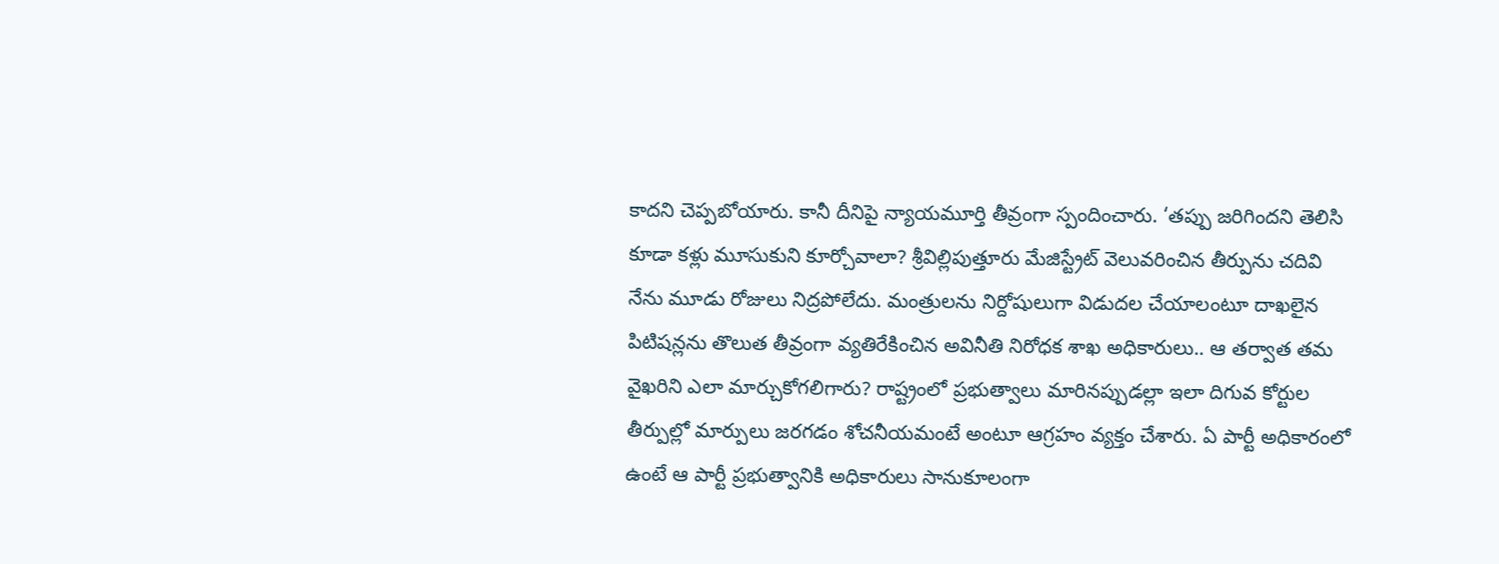కాదని చెప్పబోయారు. కానీ దీనిపై న్యాయమూర్తి తీవ్రంగా స్పందించారు. ‘తప్పు జరిగిందని తెలిసి కూడా కళ్లు మూసుకుని కూర్చోవాలా? శ్రీవిల్లిపుత్తూరు మేజిస్ట్రేట్‌ వెలువరించిన తీర్పును చదివి నేను మూడు రోజులు నిద్రపోలేదు. మంత్రులను నిర్దోషులుగా విడుదల చేయాలంటూ దాఖలైన పిటిషన్లను తొలుత తీవ్రంగా వ్యతిరేకించిన అవినీతి నిరోధక శాఖ అధికారులు.. ఆ తర్వాత తమ వైఖరిని ఎలా మార్చుకోగలిగారు? రాష్ట్రంలో ప్రభుత్వాలు మారినప్పుడల్లా ఇలా దిగువ కోర్టుల తీర్పుల్లో మార్పులు జరగడం శోచనీయమంటే అంటూ ఆగ్రహం వ్యక్తం చేశారు. ఏ పార్టీ అధికారంలో ఉంటే ఆ పార్టీ ప్రభుత్వానికి అధికారులు సానుకూలంగా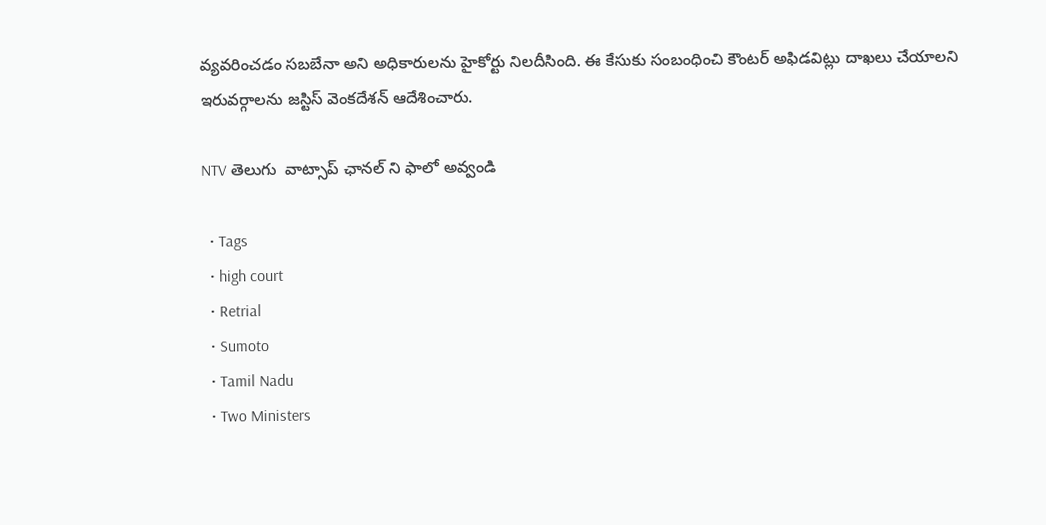వ్యవరించడం సబబేనా అని అధికారులను హైకోర్టు నిలదీసింది. ఈ కేసుకు సంబంధించి కౌంటర్‌ అఫిడవిట్లు దాఖలు చేయాలని ఇరువర్గాలను జస్టిస్‌ వెంకదేశన్‌ ఆదేశించారు.

NTV తెలుగు  వాట్సాప్ ఛానల్ ని ఫాలో అవ్వండి

  • Tags
  • high court
  • Retrial
  • Sumoto
  • Tamil Nadu
  • Two Ministers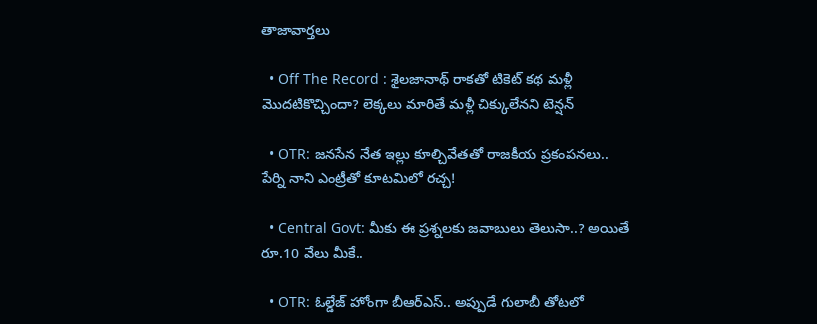తాజావార్తలు

  • Off The Record : శైలజానాథ్ రాకతో టికెట్ కథ మళ్లీ మొదటికొచ్చిందా? లెక్కలు మారితే మళ్లీ చిక్కులేనని టెన్షన్

  • OTR: జనసేన నేత ఇల్లు కూల్చివేతతో రాజకీయ ప్రకంపనలు.. పేర్ని నాని ఎంట్రీతో కూటమిలో రచ్చ!

  • Central Govt: మీకు ఈ ప్రశ్నలకు జవాబులు తెలుసా..? అయితే రూ.10 వేలు మీకే..

  • OTR: ఓల్డేజ్ హోంగా బీఆర్ఎస్.. అప్పుడే గులాబీ తోటలో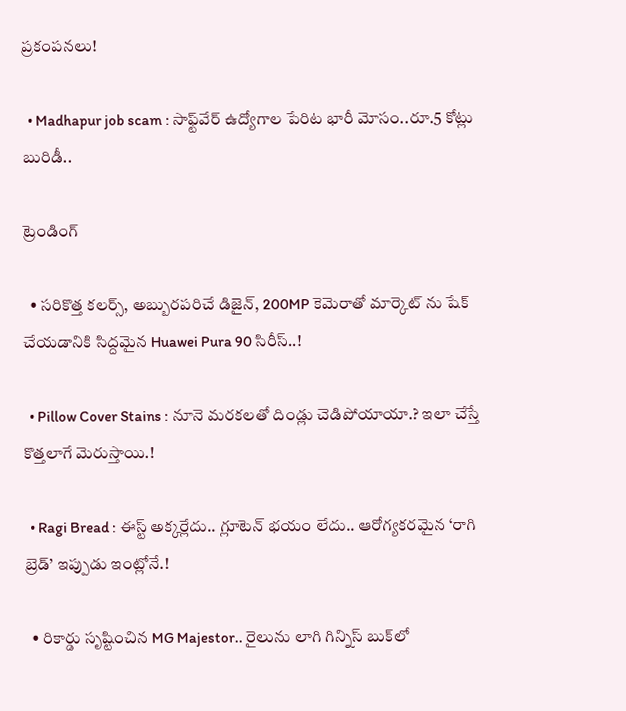ప్రకంపనలు!

  • Madhapur job scam : సాఫ్ట్‌వేర్ ఉద్యోగాల పేరిట భారీ మోసం..రూ.5 కోట్లు బురిడీ..

ట్రెండింగ్‌

  • సరికొత్త కలర్స్, అబ్బురపరిచే డిజైన్, 200MP కెమెరాతో మార్కెట్ ను షేక్ చేయడానికి సిద్దమైన Huawei Pura 90 సిరీస్..!

  • Pillow Cover Stains : నూనె మరకలతో దిండ్లు చెడిపోయాయా.? ఇలా చేస్తే కొత్తలాగే మెరుస్తాయి.!

  • Ragi Bread : ఈస్ట్ అక్కర్లేదు.. గ్లూటెన్ భయం లేదు.. ఆరోగ్యకరమైన ‘రాగి బ్రెడ్’ ఇప్పుడు ఇంట్లోనే.!

  • రికార్డు సృష్టించిన MG Majestor.. రైలును లాగి గిన్నిస్ బుక్‌లో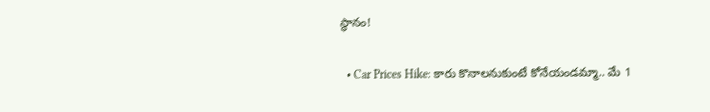స్థానం!

  • Car Prices Hike: కారు కొనాలనుకుంటే కోనేయండమ్మా.. మే 1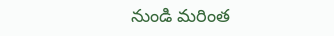నుండి మరింత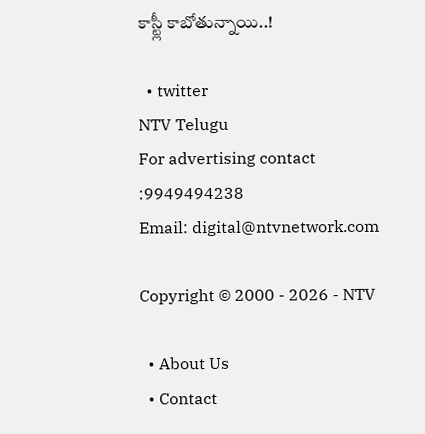కాస్ట్లీ కాబోతున్నాయి..!

  • twitter
NTV Telugu
For advertising contact :9949494238
Email: digital@ntvnetwork.com

Copyright © 2000 - 2026 - NTV

  • About Us
  • Contact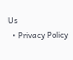Us
  • Privacy Policy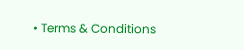• Terms & Conditions